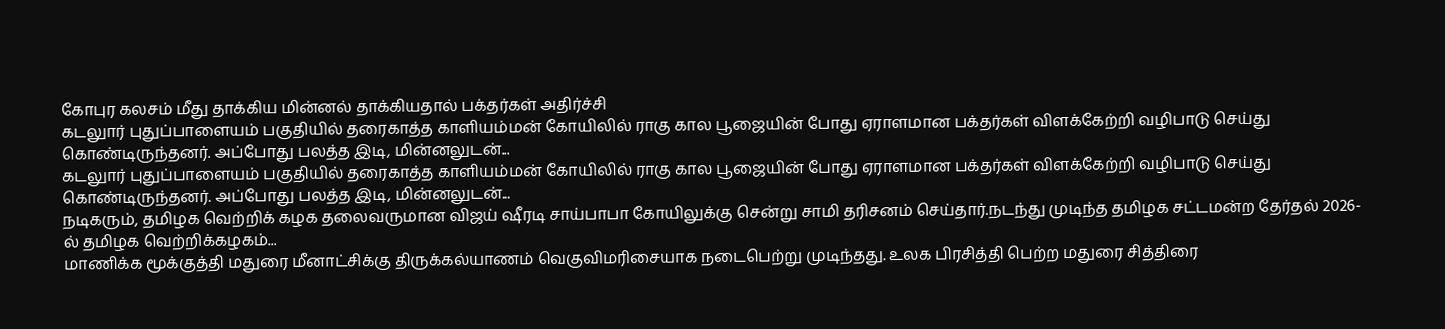கோபுர கலசம் மீது தாக்கிய மின்னல் தாக்கியதால் பக்தர்கள் அதிர்ச்சி
கடலுார் புதுப்பாளையம் பகுதியில் தரைகாத்த காளியம்மன் கோயிலில் ராகு கால பூஜையின் போது ஏராளமான பக்தர்கள் விளக்கேற்றி வழிபாடு செய்து கொண்டிருந்தனர். அப்போது பலத்த இடி, மின்னலுடன்...
கடலுார் புதுப்பாளையம் பகுதியில் தரைகாத்த காளியம்மன் கோயிலில் ராகு கால பூஜையின் போது ஏராளமான பக்தர்கள் விளக்கேற்றி வழிபாடு செய்து கொண்டிருந்தனர். அப்போது பலத்த இடி, மின்னலுடன்...
நடிகரும், தமிழக வெற்றிக் கழக தலைவருமான விஜய் ஷீரடி சாய்பாபா கோயிலுக்கு சென்று சாமி தரிசனம் செய்தார்.நடந்து முடிந்த தமிழக சட்டமன்ற தேர்தல் 2026-ல் தமிழக வெற்றிக்கழகம்...
மாணிக்க மூக்குத்தி மதுரை மீனாட்சிக்கு திருக்கல்யாணம் வெகுவிமரிசையாக நடைபெற்று முடிந்தது. உலக பிரசித்தி பெற்ற மதுரை சித்திரை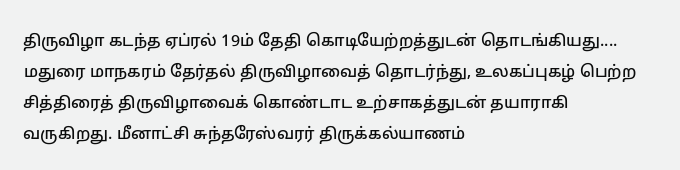திருவிழா கடந்த ஏப்ரல் 19ம் தேதி கொடியேற்றத்துடன் தொடங்கியது....
மதுரை மாநகரம் தேர்தல் திருவிழாவைத் தொடர்ந்து, உலகப்புகழ் பெற்ற சித்திரைத் திருவிழாவைக் கொண்டாட உற்சாகத்துடன் தயாராகி வருகிறது. மீனாட்சி சுந்தரேஸ்வரர் திருக்கல்யாணம்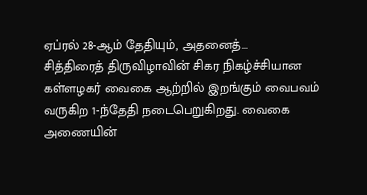ஏப்ரல் 28-ஆம் தேதியும், அதனைத்...
சித்திரைத் திருவிழாவின் சிகர நிகழ்ச்சியான கள்ளழகர் வைகை ஆற்றில் இறங்கும் வைபவம் வருகிற 1-ந்தேதி நடைபெறுகிறது. வைகை அணையின்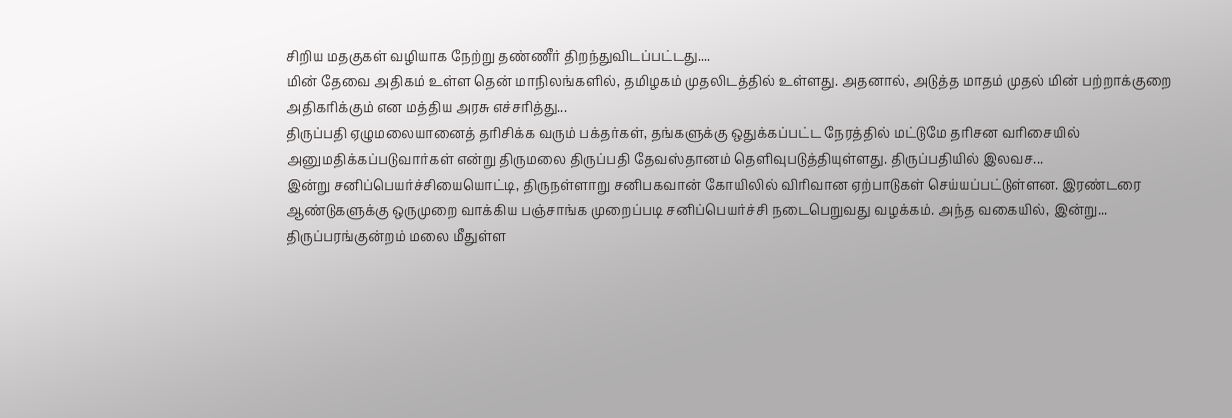சிறிய மதகுகள் வழியாக நேற்று தண்ணீர் திறந்துவிடப்பட்டது....
மின் தேவை அதிகம் உள்ள தென் மாநிலங்களில், தமிழகம் முதலிடத்தில் உள்ளது. அதனால், அடுத்த மாதம் முதல் மின் பற்றாக்குறை அதிகரிக்கும் என மத்திய அரசு எச்சரித்து...
திருப்பதி ஏழுமலையானைத் தரிசிக்க வரும் பக்தர்கள், தங்களுக்கு ஒதுக்கப்பட்ட நேரத்தில் மட்டுமே தரிசன வரிசையில் அனுமதிக்கப்படுவார்கள் என்று திருமலை திருப்பதி தேவஸ்தானம் தெளிவுபடுத்தியுள்ளது. திருப்பதியில் இலவச...
இன்று சனிப்பெயர்ச்சியையொட்டி, திருநள்ளாறு சனிபகவான் கோயிலில் விரிவான ஏற்பாடுகள் செய்யப்பட்டுள்ளன. இரண்டரை ஆண்டுகளுக்கு ஒருமுறை வாக்கிய பஞ்சாங்க முறைப்படி சனிப்பெயர்ச்சி நடைபெறுவது வழக்கம். அந்த வகையில், இன்று...
திருப்பரங்குன்றம் மலை மீதுள்ள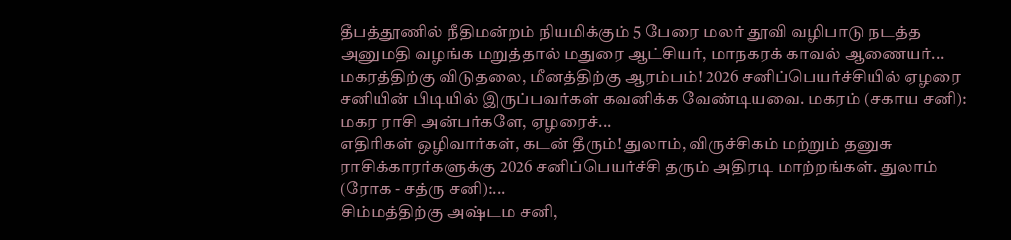தீபத்தூணில் நீதிமன்றம் நியமிக்கும் 5 பேரை மலர் தூவி வழிபாடு நடத்த அனுமதி வழங்க மறுத்தால் மதுரை ஆட்சியர், மாநகரக் காவல் ஆணையர்...
மகரத்திற்கு விடுதலை, மீனத்திற்கு ஆரம்பம்! 2026 சனிப்பெயர்ச்சியில் ஏழரை சனியின் பிடியில் இருப்பவர்கள் கவனிக்க வேண்டியவை. மகரம் (சகாய சனி): மகர ராசி அன்பர்களே, ஏழரைச்...
எதிரிகள் ஒழிவார்கள், கடன் தீரும்! துலாம், விருச்சிகம் மற்றும் தனுசு ராசிக்காரர்களுக்கு 2026 சனிப்பெயர்ச்சி தரும் அதிரடி மாற்றங்கள். துலாம் (ரோக - சத்ரு சனி):...
சிம்மத்திற்கு அஷ்டம சனி,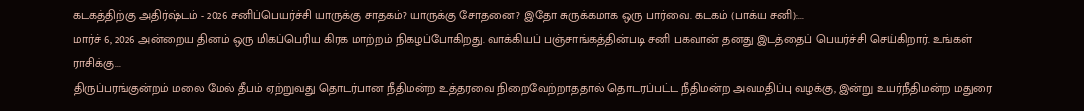கடகத்திற்கு அதிர்ஷ்டம் - 2026 சனிப்பெயர்ச்சி யாருக்கு சாதகம்? யாருக்கு சோதனை? இதோ சுருக்கமாக ஒரு பார்வை. கடகம் (பாக்ய சனி):...
மார்ச் 6, 2026 அன்றைய தினம் ஒரு மிகப்பெரிய கிரக மாற்றம் நிகழப்போகிறது. வாக்கியப் பஞ்சாங்கத்தின்படி சனி பகவான் தனது இடத்தைப் பெயர்ச்சி செய்கிறார். உங்கள் ராசிக்கு...
திருப்பரங்குன்றம் மலை மேல் தீபம் ஏற்றுவது தொடர்பான நீதிமன்ற உத்தரவை நிறைவேற்றாததால் தொடரப்பட்ட நீதிமன்ற அவமதிப்பு வழக்கு, இன்று உயர்நீதிமன்ற மதுரை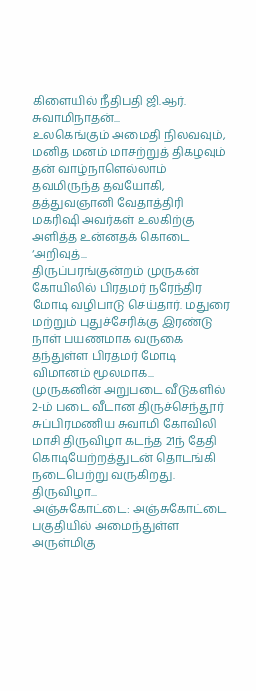கிளையில் நீதிபதி ஜி.ஆர். சுவாமிநாதன்...
உலகெங்கும் அமைதி நிலவவும், மனித மனம் மாசற்றுத் திகழவும் தன் வாழ்நாளெல்லாம் தவமிருந்த தவயோகி, தத்துவஞானி வேதாத்திரி மகரிஷி அவர்கள் உலகிற்கு அளித்த உன்னதக் கொடை ‘அறிவுத்...
திருப்பரங்குன்றம் முருகன் கோயிலில் பிரதமர் நரேந்திர மோடி வழிபாடு செய்தார். மதுரை மற்றும் புதுச்சேரிக்கு இரண்டு நாள் பயணமாக வருகை தந்துள்ள பிரதமர் மோடி விமானம் மூலமாக...
முருகனின் அறுபடை வீடுகளில் 2-ம் படை வீடான திருச்செந்தூர் சுப்பிரமணிய சுவாமி கோவிலி மாசி திருவிழா கடந்த 21ந் தேதி கொடியேற்றத்துடன் தொடங்கி நடைபெற்று வருகிறது. திருவிழா...
அஞ்சுகோட்டை: அஞ்சுகோட்டை பகுதியில் அமைந்துள்ள அருள்மிகு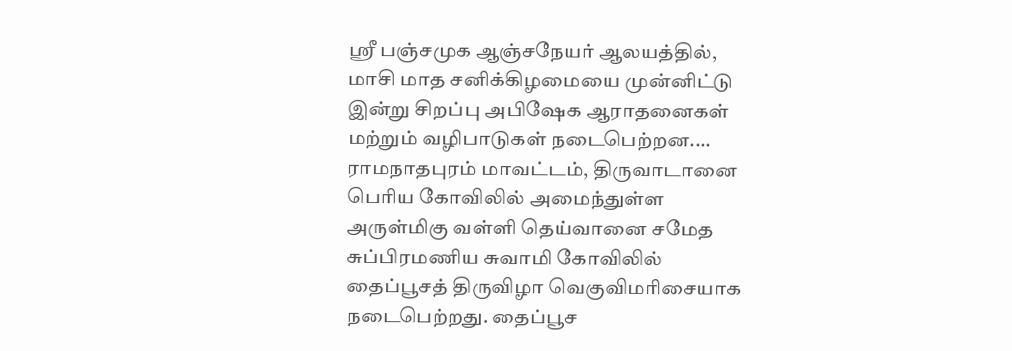ஸ்ரீ பஞ்சமுக ஆஞ்சநேயர் ஆலயத்தில், மாசி மாத சனிக்கிழமையை முன்னிட்டு இன்று சிறப்பு அபிஷேக ஆராதனைகள் மற்றும் வழிபாடுகள் நடைபெற்றன....
ராமநாதபுரம் மாவட்டம், திருவாடானை பெரிய கோவிலில் அமைந்துள்ள அருள்மிகு வள்ளி தெய்வானை சமேத சுப்பிரமணிய சுவாமி கோவிலில் தைப்பூசத் திருவிழா வெகுவிமரிசையாக நடைபெற்றது. தைப்பூச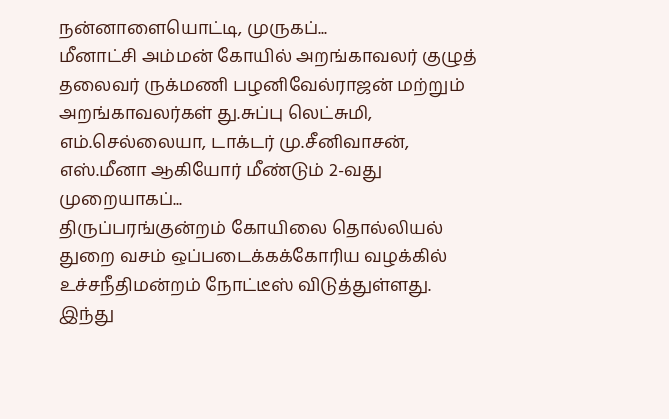நன்னாளையொட்டி, முருகப்...
மீனாட்சி அம்மன் கோயில் அறங்காவலர் குழுத் தலைவர் ருக்மணி பழனிவேல்ராஜன் மற்றும் அறங்காவலர்கள் து.சுப்பு லெட்சுமி, எம்.செல்லையா, டாக்டர் மு.சீனிவாசன், எஸ்.மீனா ஆகியோர் மீண்டும் 2-வது முறையாகப்...
திருப்பரங்குன்றம் கோயிலை தொல்லியல் துறை வசம் ஒப்படைக்கக்கோரிய வழக்கில் உச்சநீதிமன்றம் நோட்டீஸ் விடுத்துள்ளது. இந்து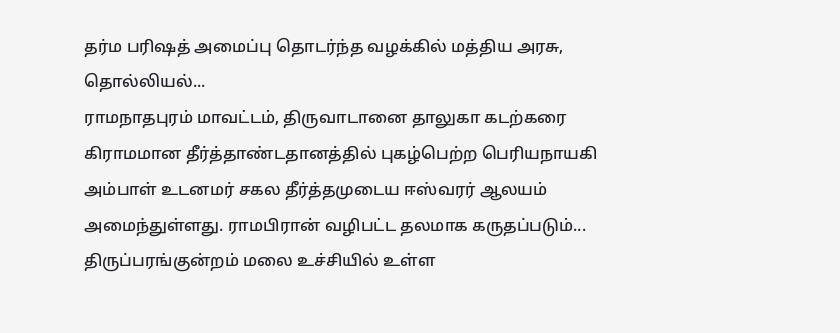தர்ம பரிஷத் அமைப்பு தொடர்ந்த வழக்கில் மத்திய அரசு, தொல்லியல்...
ராமநாதபுரம் மாவட்டம், திருவாடானை தாலுகா கடற்கரை கிராமமான தீர்த்தாண்டதானத்தில் புகழ்பெற்ற பெரியநாயகி அம்பாள் உடனமர் சகல தீர்த்தமுடைய ஈஸ்வரர் ஆலயம் அமைந்துள்ளது. ராமபிரான் வழிபட்ட தலமாக கருதப்படும்...
திருப்பரங்குன்றம் மலை உச்சியில் உள்ள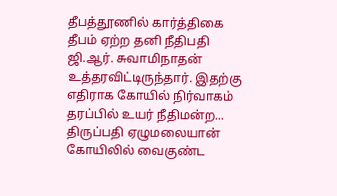தீபத்தூணில் கார்த்திகை தீபம் ஏற்ற தனி நீதிபதி ஜி.ஆர். சுவாமிநாதன் உத்தரவிட்டிருந்தார். இதற்கு எதிராக கோயில் நிர்வாகம் தரப்பில் உயர் நீதிமன்ற...
திருப்பதி ஏழுமலையான் கோயிலில் வைகுண்ட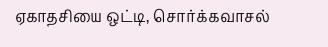ஏகாதசியை ஒட்டி, சொர்க்கவாசல்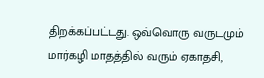திறக்கப்பட்டது. ஒவ்வொரு வருடமும் மார்கழி மாதத்தில் வரும் ஏகாதசி,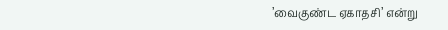’வைகுண்ட ஏகாதசி’ என்று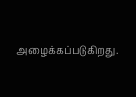அழைக்கப்படுகிறது.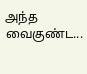அந்த வைகுண்ட...